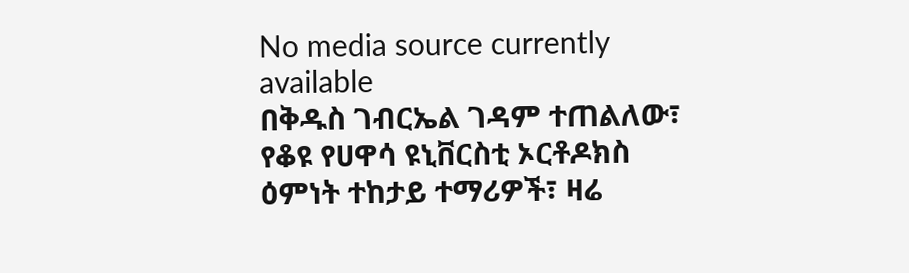No media source currently available
በቅዱስ ገብርኤል ገዳም ተጠልለው፣ የቆዩ የሀዋሳ ዩኒቨርስቲ ኦርቶዶክስ ዕምነት ተከታይ ተማሪዎች፣ ዛሬ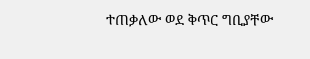ተጠቃለው ወደ ቅጥር ግቢያቸው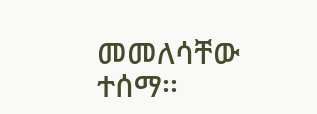መመለሳቸው ተሰማ፡፡